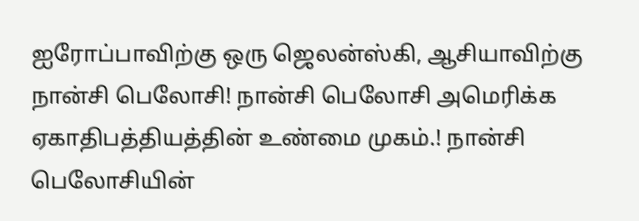ஐரோப்பாவிற்கு ஒரு ஜெலன்ஸ்கி, ஆசியாவிற்கு நான்சி பெலோசி! நான்சி பெலோசி அமெரிக்க ஏகாதிபத்தியத்தின் உண்மை முகம்.! நான்சி பெலோசியின்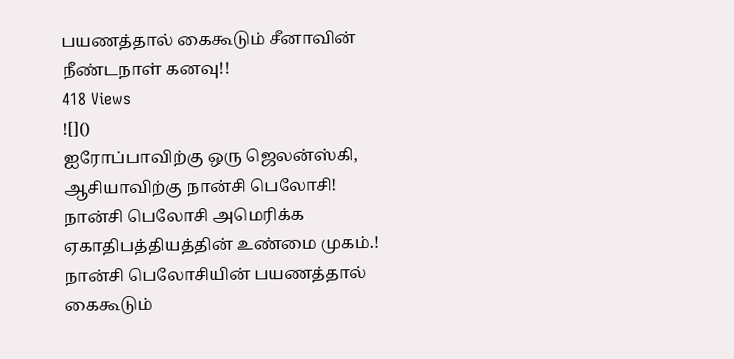பயணத்தால் கைகூடும் சீனாவின் நீண்டநாள் கனவு!!
418 Views
![]()
ஐரோப்பாவிற்கு ஒரு ஜெலன்ஸ்கி, ஆசியாவிற்கு நான்சி பெலோசி!
நான்சி பெலோசி அமெரிக்க ஏகாதிபத்தியத்தின் உண்மை முகம்.!
நான்சி பெலோசியின் பயணத்தால் கைகூடும்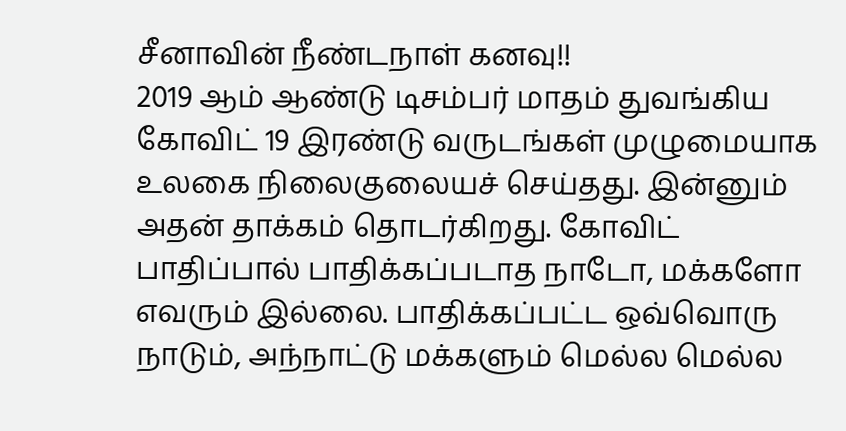சீனாவின் நீண்டநாள் கனவு!!
2019 ஆம் ஆண்டு டிசம்பர் மாதம் துவங்கிய கோவிட் 19 இரண்டு வருடங்கள் முழுமையாக உலகை நிலைகுலையச் செய்தது. இன்னும் அதன் தாக்கம் தொடர்கிறது. கோவிட் பாதிப்பால் பாதிக்கப்படாத நாடோ, மக்களோ எவரும் இல்லை. பாதிக்கப்பட்ட ஒவ்வொரு நாடும், அந்நாட்டு மக்களும் மெல்ல மெல்ல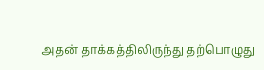அதன் தாக்கத்திலிருந்து தற்பொழுது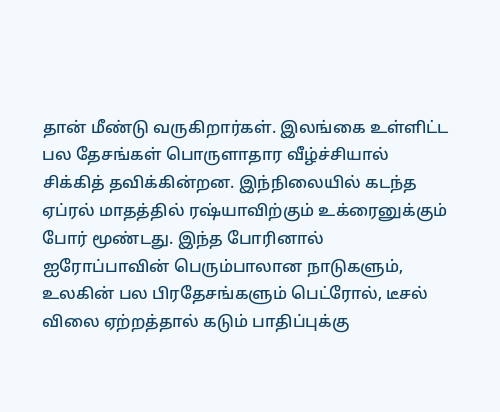தான் மீண்டு வருகிறார்கள். இலங்கை உள்ளிட்ட பல தேசங்கள் பொருளாதார வீழ்ச்சியால் சிக்கித் தவிக்கின்றன. இந்நிலையில் கடந்த ஏப்ரல் மாதத்தில் ரஷ்யாவிற்கும் உக்ரைனுக்கும் போர் மூண்டது. இந்த போரினால் ஐரோப்பாவின் பெரும்பாலான நாடுகளும், உலகின் பல பிரதேசங்களும் பெட்ரோல், டீசல் விலை ஏற்றத்தால் கடும் பாதிப்புக்கு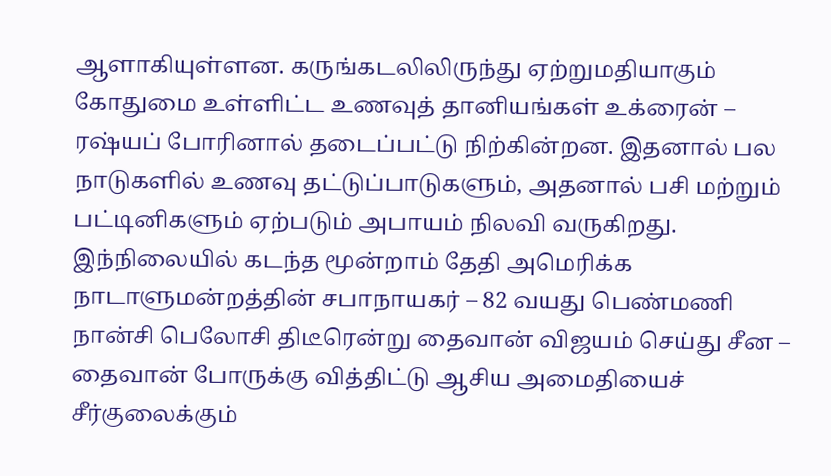ஆளாகியுள்ளன. கருங்கடலிலிருந்து ஏற்றுமதியாகும் கோதுமை உள்ளிட்ட உணவுத் தானியங்கள் உக்ரைன் – ரஷ்யப் போரினால் தடைப்பட்டு நிற்கின்றன. இதனால் பல நாடுகளில் உணவு தட்டுப்பாடுகளும், அதனால் பசி மற்றும் பட்டினிகளும் ஏற்படும் அபாயம் நிலவி வருகிறது. இந்நிலையில் கடந்த மூன்றாம் தேதி அமெரிக்க நாடாளுமன்றத்தின் சபாநாயகர் – 82 வயது பெண்மணி நான்சி பெலோசி திடீரென்று தைவான் விஜயம் செய்து சீன – தைவான் போருக்கு வித்திட்டு ஆசிய அமைதியைச் சீர்குலைக்கும்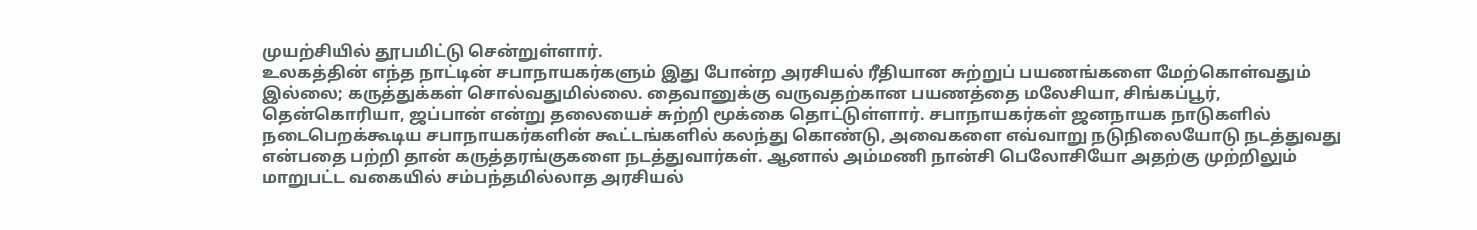முயற்சியில் தூபமிட்டு சென்றுள்ளார்.
உலகத்தின் எந்த நாட்டின் சபாநாயகர்களும் இது போன்ற அரசியல் ரீதியான சுற்றுப் பயணங்களை மேற்கொள்வதும் இல்லை; கருத்துக்கள் சொல்வதுமில்லை. தைவானுக்கு வருவதற்கான பயணத்தை மலேசியா, சிங்கப்பூர், தென்கொரியா, ஜப்பான் என்று தலையைச் சுற்றி மூக்கை தொட்டுள்ளார். சபாநாயகர்கள் ஜனநாயக நாடுகளில் நடைபெறக்கூடிய சபாநாயகர்களின் கூட்டங்களில் கலந்து கொண்டு, அவைகளை எவ்வாறு நடுநிலையோடு நடத்துவது என்பதை பற்றி தான் கருத்தரங்குகளை நடத்துவார்கள். ஆனால் அம்மணி நான்சி பெலோசியோ அதற்கு முற்றிலும் மாறுபட்ட வகையில் சம்பந்தமில்லாத அரசியல்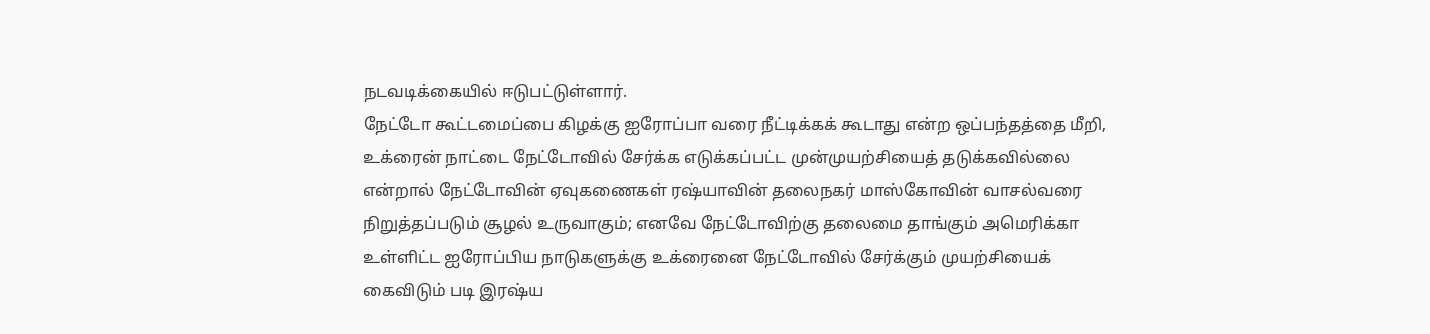நடவடிக்கையில் ஈடுபட்டுள்ளார்.
நேட்டோ கூட்டமைப்பை கிழக்கு ஐரோப்பா வரை நீட்டிக்கக் கூடாது என்ற ஒப்பந்தத்தை மீறி, உக்ரைன் நாட்டை நேட்டோவில் சேர்க்க எடுக்கப்பட்ட முன்முயற்சியைத் தடுக்கவில்லை என்றால் நேட்டோவின் ஏவுகணைகள் ரஷ்யாவின் தலைநகர் மாஸ்கோவின் வாசல்வரை நிறுத்தப்படும் சூழல் உருவாகும்; எனவே நேட்டோவிற்கு தலைமை தாங்கும் அமெரிக்கா உள்ளிட்ட ஐரோப்பிய நாடுகளுக்கு உக்ரைனை நேட்டோவில் சேர்க்கும் முயற்சியைக் கைவிடும் படி இரஷ்ய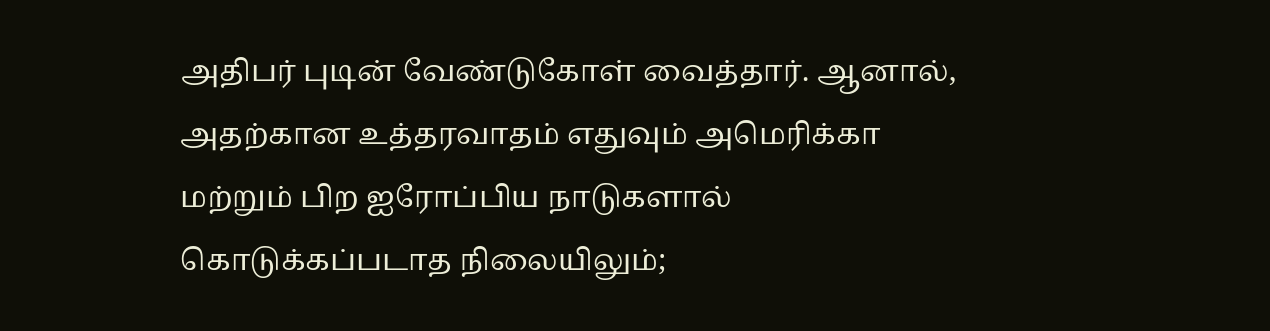அதிபர் புடின் வேண்டுகோள் வைத்தார். ஆனால், அதற்கான உத்தரவாதம் எதுவும் அமெரிக்கா மற்றும் பிற ஐரோப்பிய நாடுகளால் கொடுக்கப்படாத நிலையிலும்;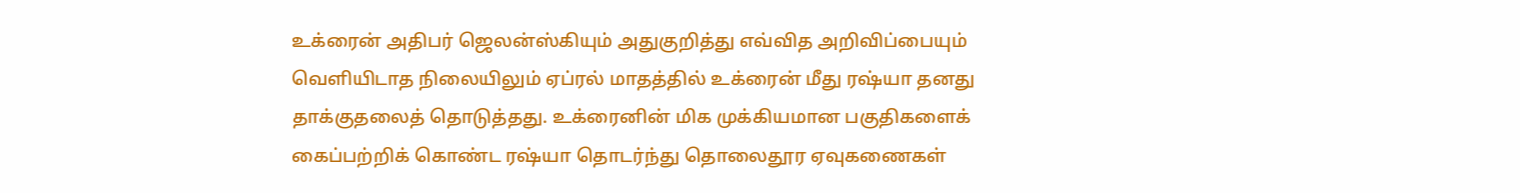உக்ரைன் அதிபர் ஜெலன்ஸ்கியும் அதுகுறித்து எவ்வித அறிவிப்பையும் வெளியிடாத நிலையிலும் ஏப்ரல் மாதத்தில் உக்ரைன் மீது ரஷ்யா தனது தாக்குதலைத் தொடுத்தது. உக்ரைனின் மிக முக்கியமான பகுதிகளைக் கைப்பற்றிக் கொண்ட ரஷ்யா தொடர்ந்து தொலைதூர ஏவுகணைகள்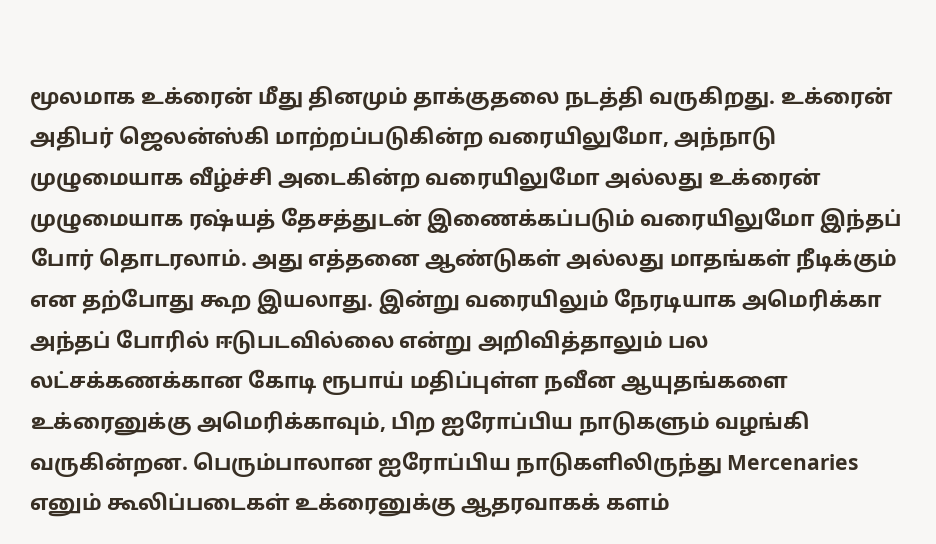மூலமாக உக்ரைன் மீது தினமும் தாக்குதலை நடத்தி வருகிறது. உக்ரைன் அதிபர் ஜெலன்ஸ்கி மாற்றப்படுகின்ற வரையிலுமோ, அந்நாடு முழுமையாக வீழ்ச்சி அடைகின்ற வரையிலுமோ அல்லது உக்ரைன் முழுமையாக ரஷ்யத் தேசத்துடன் இணைக்கப்படும் வரையிலுமோ இந்தப் போர் தொடரலாம். அது எத்தனை ஆண்டுகள் அல்லது மாதங்கள் நீடிக்கும் என தற்போது கூற இயலாது. இன்று வரையிலும் நேரடியாக அமெரிக்கா அந்தப் போரில் ஈடுபடவில்லை என்று அறிவித்தாலும் பல லட்சக்கணக்கான கோடி ரூபாய் மதிப்புள்ள நவீன ஆயுதங்களை உக்ரைனுக்கு அமெரிக்காவும், பிற ஐரோப்பிய நாடுகளும் வழங்கி வருகின்றன. பெரும்பாலான ஐரோப்பிய நாடுகளிலிருந்து Mercenaries எனும் கூலிப்படைகள் உக்ரைனுக்கு ஆதரவாகக் களம்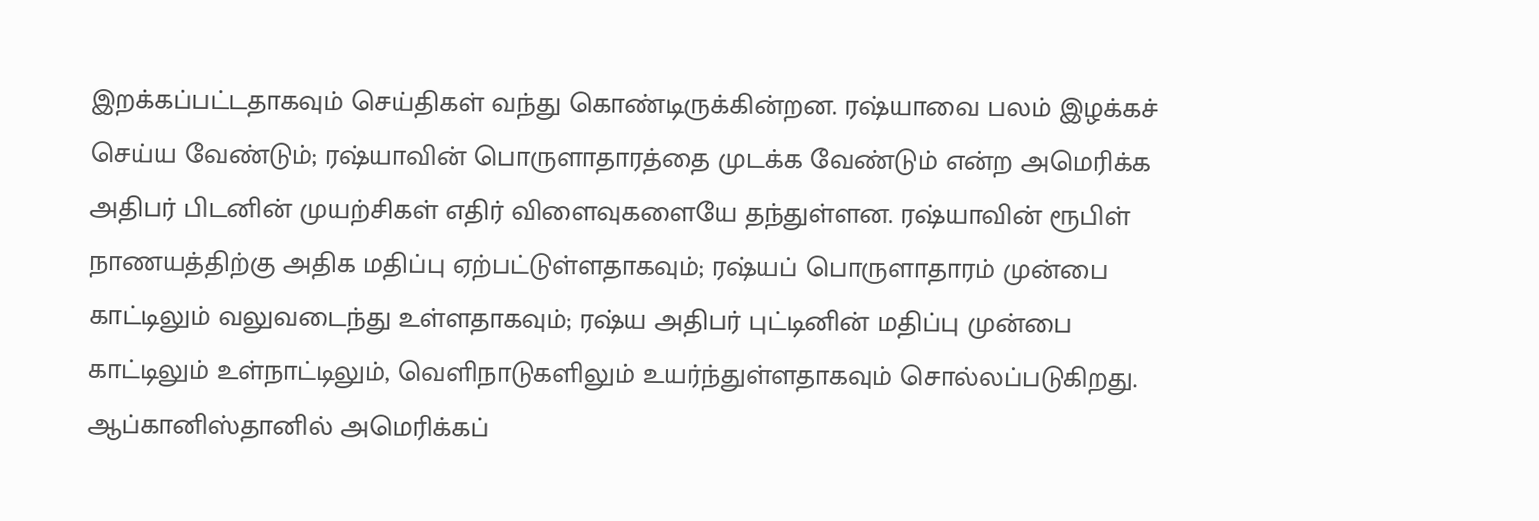இறக்கப்பட்டதாகவும் செய்திகள் வந்து கொண்டிருக்கின்றன. ரஷ்யாவை பலம் இழக்கச் செய்ய வேண்டும்; ரஷ்யாவின் பொருளாதாரத்தை முடக்க வேண்டும் என்ற அமெரிக்க அதிபர் பிடனின் முயற்சிகள் எதிர் விளைவுகளையே தந்துள்ளன. ரஷ்யாவின் ரூபிள் நாணயத்திற்கு அதிக மதிப்பு ஏற்பட்டுள்ளதாகவும்; ரஷ்யப் பொருளாதாரம் முன்பை காட்டிலும் வலுவடைந்து உள்ளதாகவும்; ரஷ்ய அதிபர் புட்டினின் மதிப்பு முன்பை காட்டிலும் உள்நாட்டிலும், வெளிநாடுகளிலும் உயர்ந்துள்ளதாகவும் சொல்லப்படுகிறது.
ஆப்கானிஸ்தானில் அமெரிக்கப்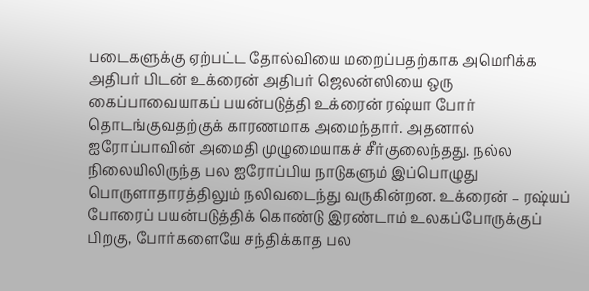படைகளுக்கு ஏற்பட்ட தோல்வியை மறைப்பதற்காக அமெரிக்க அதிபர் பிடன் உக்ரைன் அதிபர் ஜெலன்ஸியை ஒரு கைப்பாவையாகப் பயன்படுத்தி உக்ரைன் ரஷ்யா போர் தொடங்குவதற்குக் காரணமாக அமைந்தார். அதனால் ஐரோப்பாவின் அமைதி முழுமையாகச் சீர்குலைந்தது. நல்ல நிலையிலிருந்த பல ஐரோப்பிய நாடுகளும் இப்பொழுது பொருளாதாரத்திலும் நலிவடைந்து வருகின்றன. உக்ரைன் – ரஷ்யப் போரைப் பயன்படுத்திக் கொண்டு இரண்டாம் உலகப்போருக்குப் பிறகு, போர்களையே சந்திக்காத பல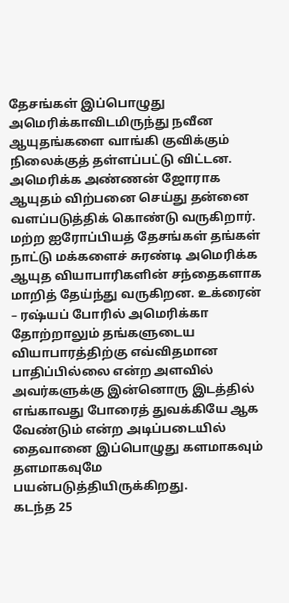தேசங்கள் இப்பொழுது அமெரிக்காவிடமிருந்து நவீன ஆயுதங்களை வாங்கி குவிக்கும் நிலைக்குத் தள்ளப்பட்டு விட்டன. அமெரிக்க அண்ணன் ஜோராக ஆயுதம் விற்பனை செய்து தன்னை வளப்படுத்திக் கொண்டு வருகிறார். மற்ற ஐரோப்பியத் தேசங்கள் தங்கள் நாட்டு மக்களைச் சுரண்டி அமெரிக்க ஆயுத வியாபாரிகளின் சந்தைகளாக மாறித் தேய்ந்து வருகிறன. உக்ரைன் – ரஷ்யப் போரில் அமெரிக்கா தோற்றாலும் தங்களுடைய வியாபாரத்திற்கு எவ்விதமான பாதிப்பில்லை என்ற அளவில் அவர்களுக்கு இன்னொரு இடத்தில் எங்காவது போரைத் துவக்கியே ஆக வேண்டும் என்ற அடிப்படையில் தைவானை இப்பொழுது களமாகவும் தளமாகவுமே பயன்படுத்தியிருக்கிறது.
கடந்த 25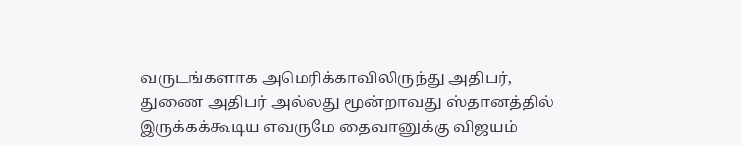வருடங்களாக அமெரிக்காவிலிருந்து அதிபர், துணை அதிபர் அல்லது மூன்றாவது ஸ்தானத்தில் இருக்கக்கூடிய எவருமே தைவானுக்கு விஜயம்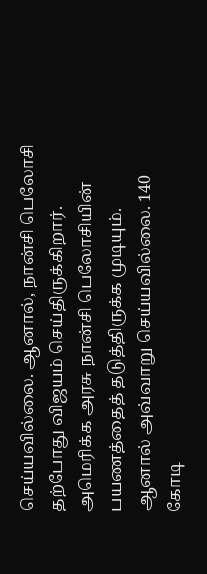செய்யவில்லை. ஆனால், நான்சி பெலோசி தற்போது விஜயம் செய்திருக்கிறார். அமெரிக்க அரசு நான்சி பெலோசியின் பயணத்தைத் தடுத்திருக்க முடியும். ஆனால் அவ்வாறு செய்யவில்லை. 140 கோடி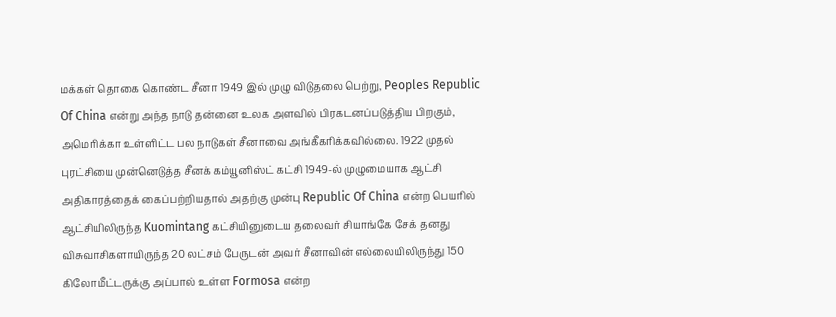மக்கள் தொகை கொண்ட சீனா 1949 இல் முழு விடுதலை பெற்று, Peoples Republic Of China என்று அந்த நாடு தன்னை உலக அளவில் பிரகடனப்படுத்திய பிறகும், அமெரிக்கா உள்ளிட்ட பல நாடுகள் சீனாவை அங்கீகரிக்கவில்லை. 1922 முதல் புரட்சியை முன்னெடுத்த சீனக் கம்யூனிஸ்ட் கட்சி 1949-ல் முழுமையாக ஆட்சி அதிகாரத்தைக் கைப்பற்றியதால் அதற்கு முன்பு Republic Of China என்ற பெயரில் ஆட்சியிலிருந்த Kuomintang கட்சியினுடைய தலைவர் சியாங்கே சேக் தனது விசுவாசிகளாயிருந்த 20 லட்சம் பேருடன் அவர் சீனாவின் எல்லையிலிருந்து 150 கிலோமீட்டருக்கு அப்பால் உள்ள Formosa என்ற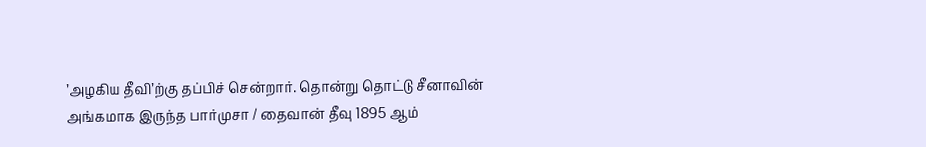’அழகிய தீவி’ற்கு தப்பிச் சென்றார். தொன்று தொட்டு சீனாவின் அங்கமாக இருந்த பார்முசா / தைவான் தீவு 1895 ஆம்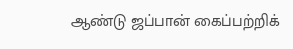ஆண்டு ஜப்பான் கைப்பற்றிக்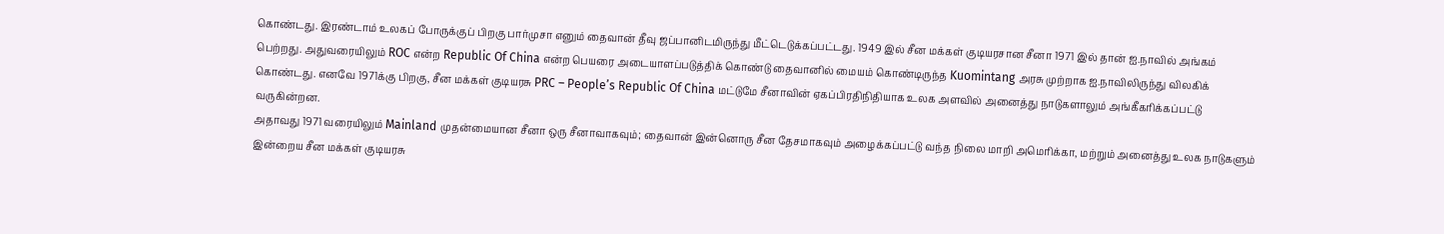கொண்டது. இரண்டாம் உலகப் போருக்குப் பிறகு பார்முசா எனும் தைவான் தீவு ஜப்பானிடமிருந்து மீட்டெடுக்கப்பட்டது. 1949 இல் சீன மக்கள் குடியரசான சீனா 1971 இல் தான் ஐ.நாவில் அங்கம் பெற்றது. அதுவரையிலும் ROC என்ற Republic Of China என்ற பெயரை அடையாளப்படுத்திக் கொண்டு தைவானில் மையம் கொண்டிருந்த Kuomintang அரசு முற்றாக ஐ.நாவிலிருந்து விலகிக் கொண்டது. எனவே 1971க்கு பிறகு, சீன மக்கள் குடியரசு PRC – People’s Republic Of China மட்டுமே சீனாவின் ஏகப்பிரதிநிதியாக உலக அளவில் அனைத்து நாடுகளாலும் அங்கீகரிக்கப்பட்டு வருகின்றன.
அதாவது 1971 வரையிலும் Mainland முதன்மையான சீனா ஒரு சீனாவாகவும்; தைவான் இன்னொரு சீன தேசமாகவும் அழைக்கப்பட்டு வந்த நிலை மாறி அமெரிக்கா, மற்றும் அனைத்து உலக நாடுகளும் இன்றைய சீன மக்கள் குடியரசு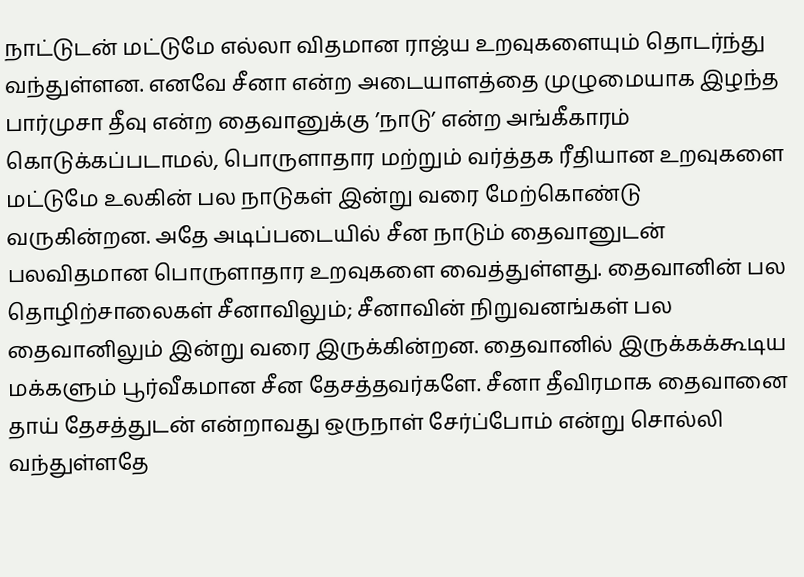நாட்டுடன் மட்டுமே எல்லா விதமான ராஜ்ய உறவுகளையும் தொடர்ந்து வந்துள்ளன. எனவே சீனா என்ற அடையாளத்தை முழுமையாக இழந்த பார்முசா தீவு என்ற தைவானுக்கு ’நாடு’ என்ற அங்கீகாரம் கொடுக்கப்படாமல், பொருளாதார மற்றும் வர்த்தக ரீதியான உறவுகளை மட்டுமே உலகின் பல நாடுகள் இன்று வரை மேற்கொண்டு வருகின்றன. அதே அடிப்படையில் சீன நாடும் தைவானுடன் பலவிதமான பொருளாதார உறவுகளை வைத்துள்ளது. தைவானின் பல தொழிற்சாலைகள் சீனாவிலும்; சீனாவின் நிறுவனங்கள் பல தைவானிலும் இன்று வரை இருக்கின்றன. தைவானில் இருக்கக்கூடிய மக்களும் பூர்வீகமான சீன தேசத்தவர்களே. சீனா தீவிரமாக தைவானை தாய் தேசத்துடன் என்றாவது ஒருநாள் சேர்ப்போம் என்று சொல்லி வந்துள்ளதே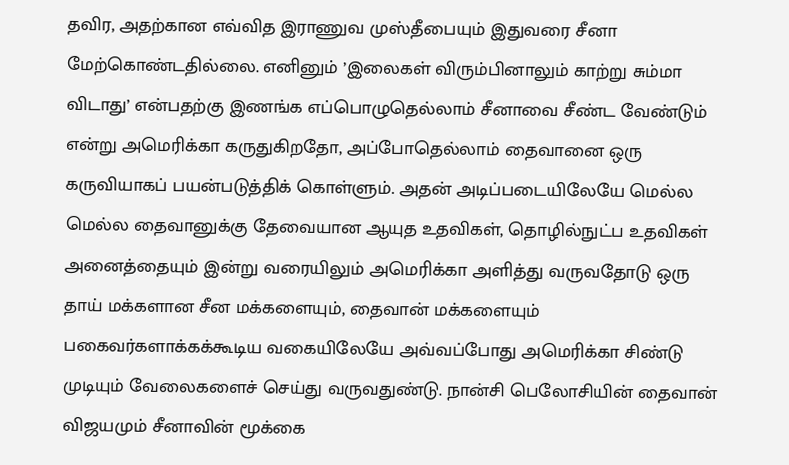தவிர, அதற்கான எவ்வித இராணுவ முஸ்தீபையும் இதுவரை சீனா மேற்கொண்டதில்லை. எனினும் ’இலைகள் விரும்பினாலும் காற்று சும்மா விடாது’ என்பதற்கு இணங்க எப்பொழுதெல்லாம் சீனாவை சீண்ட வேண்டும் என்று அமெரிக்கா கருதுகிறதோ, அப்போதெல்லாம் தைவானை ஒரு கருவியாகப் பயன்படுத்திக் கொள்ளும். அதன் அடிப்படையிலேயே மெல்ல மெல்ல தைவானுக்கு தேவையான ஆயுத உதவிகள், தொழில்நுட்ப உதவிகள் அனைத்தையும் இன்று வரையிலும் அமெரிக்கா அளித்து வருவதோடு ஒரு தாய் மக்களான சீன மக்களையும், தைவான் மக்களையும் பகைவர்களாக்கக்கூடிய வகையிலேயே அவ்வப்போது அமெரிக்கா சிண்டு முடியும் வேலைகளைச் செய்து வருவதுண்டு. நான்சி பெலோசியின் தைவான் விஜயமும் சீனாவின் மூக்கை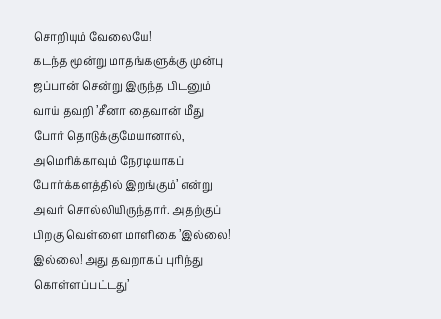சொறியும் வேலையே!
கடந்த மூன்று மாதங்களுக்கு முன்பு ஜப்பான் சென்று இருந்த பிடனும் வாய் தவறி ’சீனா தைவான் மீது போர் தொடுக்குமேயானால், அமெரிக்காவும் நேரடியாகப் போர்க்களத்தில் இறங்கும்’ என்று அவர் சொல்லியிருந்தார். அதற்குப் பிறகு வெள்ளை மாளிகை ’இல்லை! இல்லை! அது தவறாகப் புரிந்து கொள்ளப்பட்டது’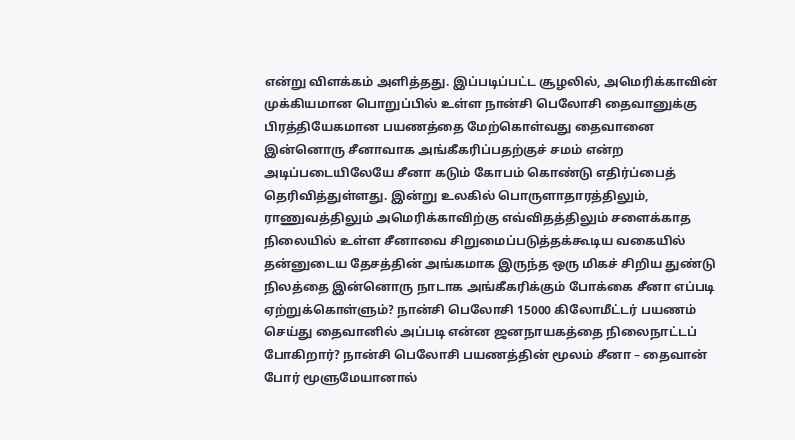என்று விளக்கம் அளித்தது. இப்படிப்பட்ட சூழலில், அமெரிக்காவின் முக்கியமான பொறுப்பில் உள்ள நான்சி பெலோசி தைவானுக்கு பிரத்தியேகமான பயணத்தை மேற்கொள்வது தைவானை இன்னொரு சீனாவாக அங்கீகரிப்பதற்குச் சமம் என்ற அடிப்படையிலேயே சீனா கடும் கோபம் கொண்டு எதிர்ப்பைத் தெரிவித்துள்ளது. இன்று உலகில் பொருளாதாரத்திலும், ராணுவத்திலும் அமெரிக்காவிற்கு எவ்விதத்திலும் சளைக்காத நிலையில் உள்ள சீனாவை சிறுமைப்படுத்தக்கூடிய வகையில் தன்னுடைய தேசத்தின் அங்கமாக இருந்த ஒரு மிகச் சிறிய துண்டு நிலத்தை இன்னொரு நாடாக அங்கீகரிக்கும் போக்கை சீனா எப்படி ஏற்றுக்கொள்ளும்? நான்சி பெலோசி 15000 கிலோமீட்டர் பயணம் செய்து தைவானில் அப்படி என்ன ஜனநாயகத்தை நிலைநாட்டப் போகிறார்? நான்சி பெலோசி பயணத்தின் மூலம் சீனா – தைவான் போர் மூளுமேயானால்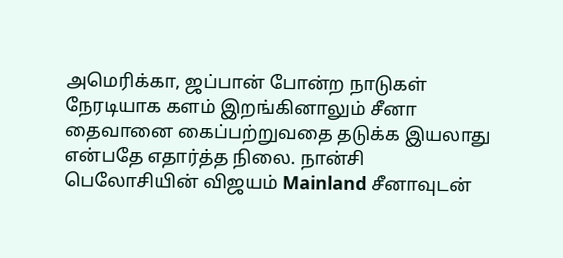அமெரிக்கா, ஜப்பான் போன்ற நாடுகள் நேரடியாக களம் இறங்கினாலும் சீனா தைவானை கைப்பற்றுவதை தடுக்க இயலாது என்பதே எதார்த்த நிலை. நான்சி பெலோசியின் விஜயம் Mainland சீனாவுடன்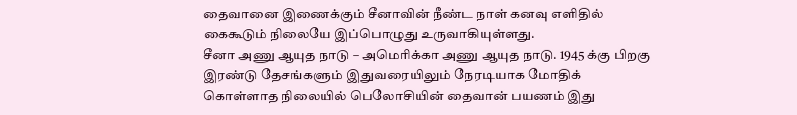தைவானை இணைக்கும் சீனாவின் நீண்ட நாள் கனவு எளிதில் கைகூடும் நிலையே இப்பொழுது உருவாகியுள்ளது.
சீனா அணு ஆயுத நாடு – அமெரிக்கா அணு ஆயுத நாடு. 1945 க்கு பிறகு இரண்டு தேசங்களும் இதுவரையிலும் நேரடியாக மோதிக் கொள்ளாத நிலையில் பெலோசியின் தைவான் பயணம் இது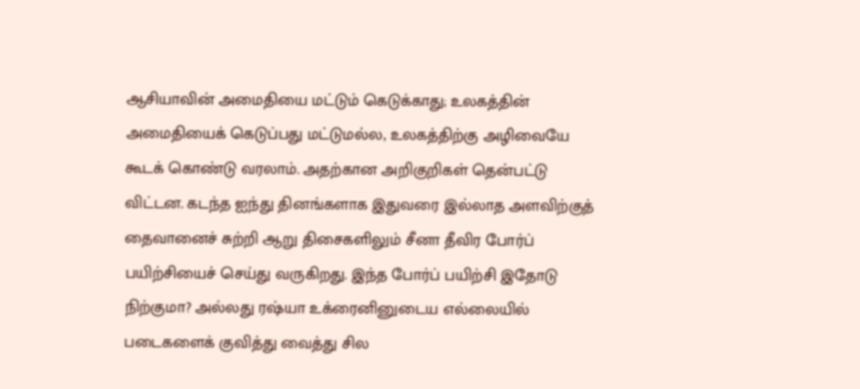ஆசியாவின் அமைதியை மட்டும் கெடுக்காது; உலகத்தின் அமைதியைக் கெடுப்பது மட்டுமல்ல, உலகத்திற்கு அழிவையே கூடக் கொண்டு வரலாம். அதற்கான அறிகுறிகள் தென்பட்டு விட்டன. கடந்த ஐந்து தினங்களாக இதுவரை இல்லாத அளவிற்குத் தைவானைச் சுற்றி ஆறு திசைகளிலும் சீனா தீவிர போர்ப் பயிற்சியைச் செய்து வருகிறது. இந்த போர்ப் பயிற்சி இதோடு நிற்குமா? அல்லது ரஷ்யா உக்ரைனினுடைய எல்லையில் படைகளைக் குவித்து வைத்து சில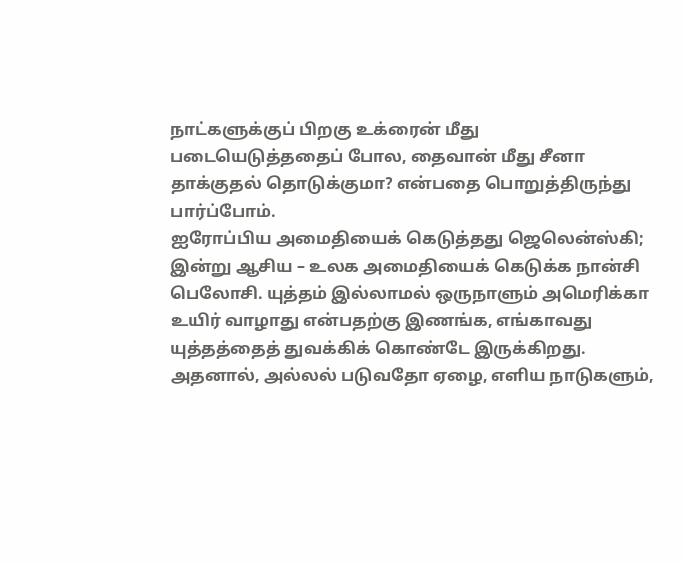நாட்களுக்குப் பிறகு உக்ரைன் மீது படையெடுத்ததைப் போல, தைவான் மீது சீனா தாக்குதல் தொடுக்குமா? என்பதை பொறுத்திருந்து பார்ப்போம்.
ஐரோப்பிய அமைதியைக் கெடுத்தது ஜெலென்ஸ்கி; இன்று ஆசிய – உலக அமைதியைக் கெடுக்க நான்சி பெலோசி. யுத்தம் இல்லாமல் ஒருநாளும் அமெரிக்கா உயிர் வாழாது என்பதற்கு இணங்க, எங்காவது யுத்தத்தைத் துவக்கிக் கொண்டே இருக்கிறது. அதனால், அல்லல் படுவதோ ஏழை, எளிய நாடுகளும்,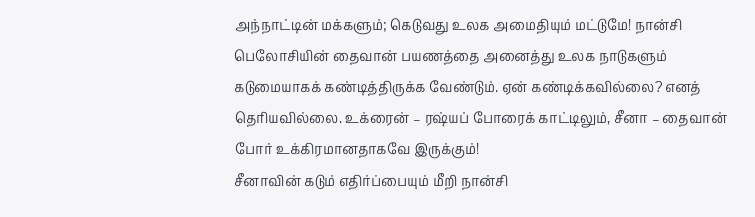அந்நாட்டின் மக்களும்; கெடுவது உலக அமைதியும் மட்டுமே! நான்சி பெலோசியின் தைவான் பயணத்தை அனைத்து உலக நாடுகளும் கடுமையாகக் கண்டித்திருக்க வேண்டும். ஏன் கண்டிக்கவில்லை? எனத் தெரியவில்லை. உக்ரைன் – ரஷ்யப் போரைக் காட்டிலும், சீனா – தைவான் போர் உக்கிரமானதாகவே இருக்கும்!
சீனாவின் கடும் எதிர்ப்பையும் மீறி நான்சி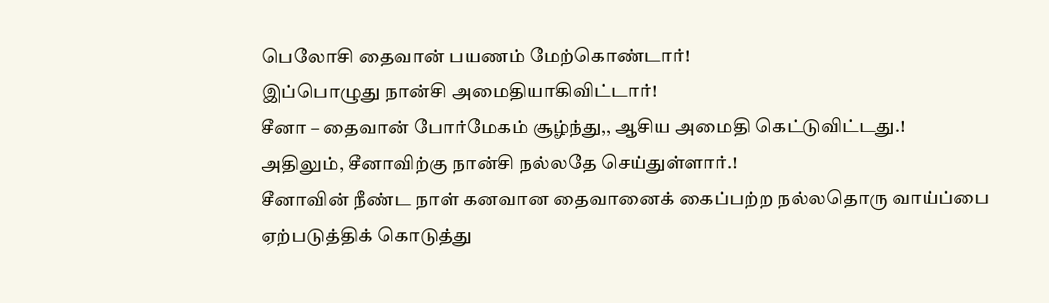பெலோசி தைவான் பயணம் மேற்கொண்டார்!
இப்பொழுது நான்சி அமைதியாகிவிட்டார்!
சீனா – தைவான் போர்மேகம் சூழ்ந்து,, ஆசிய அமைதி கெட்டுவிட்டது.!
அதிலும், சீனாவிற்கு நான்சி நல்லதே செய்துள்ளார்.!
சீனாவின் நீண்ட நாள் கனவான தைவானைக் கைப்பற்ற நல்லதொரு வாய்ப்பை ஏற்படுத்திக் கொடுத்து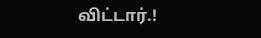விட்டார்.!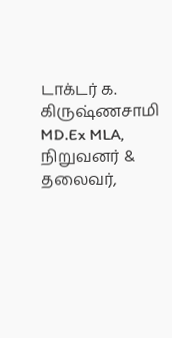டாக்டர் க. கிருஷ்ணசாமி MD.Ex MLA,
நிறுவனர் & தலைவர்,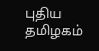புதிய தமிழகம்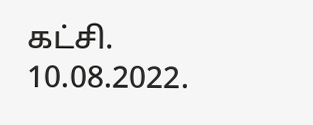கட்சி.
10.08.2022.